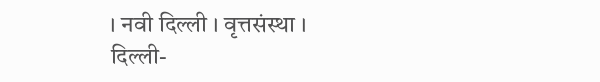। नवी दिल्ली । वृत्तसंस्था ।
दिल्ली-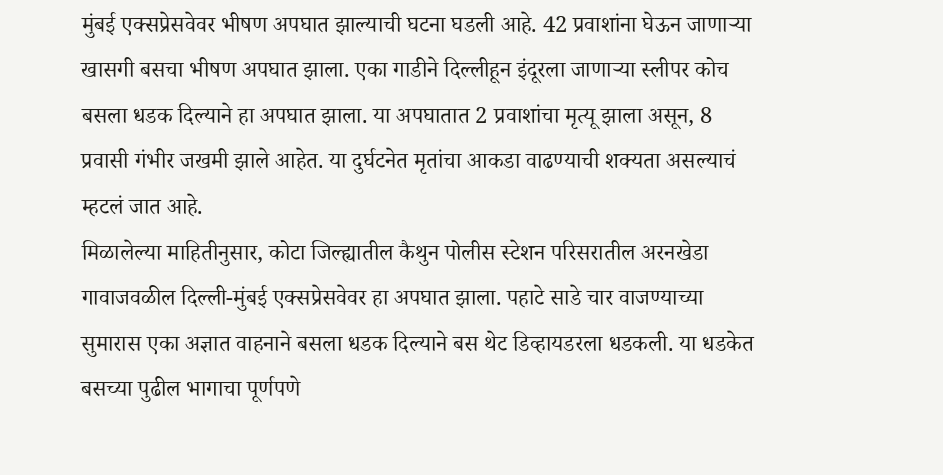मुंबई एक्सप्रेसवेवर भीषण अपघात झाल्याची घटना घडली आहे. 42 प्रवाशांना घेऊन जाणाऱ्या खासगी बसचा भीषण अपघात झाला. एका गाडीने दिल्लीहून इंदूरला जाणाऱ्या स्लीपर कोच बसला धडक दिल्याने हा अपघात झाला. या अपघातात 2 प्रवाशांचा मृत्यू झाला असून, 8 प्रवासी गंभीर जखमी झाले आहेत. या दुर्घटनेत मृतांचा आकडा वाढण्याची शक्यता असल्याचं म्हटलं जात आहे.
मिळालेल्या माहितीनुसार, कोटा जिल्ह्यातील कैथुन पोलीस स्टेशन परिसरातील अरनखेडा गावाजवळील दिल्ली-मुंबई एक्सप्रेसवेवर हा अपघात झाला. पहाटे साडे चार वाजण्याच्या सुमारास एका अज्ञात वाहनाने बसला धडक दिल्याने बस थेट डिव्हायडरला धडकली. या धडकेत बसच्या पुढील भागाचा पूर्णपणे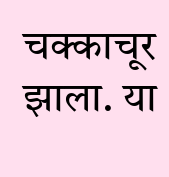चक्काचूर झाला. या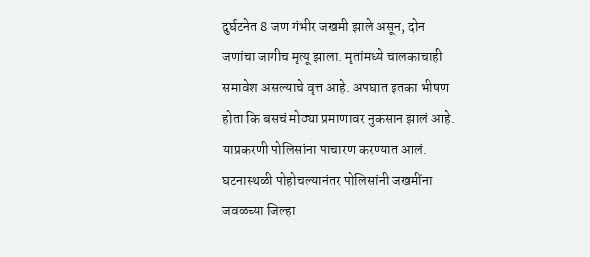दुर्घटनेत 8 जण गंभीर जखमी झाले असून, दोन जणांचा जागीच मृत्यू झाला. मृतांमध्ये चालकाचाही समावेश असल्याचे वृत्त आहे. अपघात इतका भीषण होता कि बसचं मोठ्या प्रमाणावर नुकसान झालं आहे. याप्रकरणी पोलिसांना पाचारण करण्यात आलं. घटनास्थळी पोहोचल्यानंतर पोलिसांनी जखमींना जवळच्या जिल्हा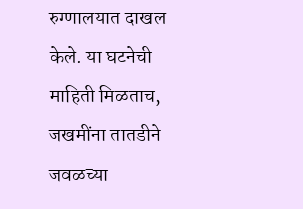रुग्णालयात दाखल केले. या घटनेची माहिती मिळताच, जखमींना तातडीने जवळच्या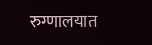रुग्णालयात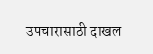उपचारासाठी दाखल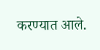करण्यात आले.